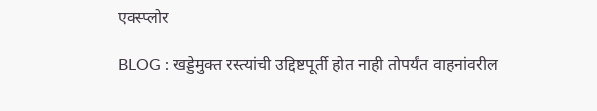एक्स्प्लोर

BLOG : खड्डेमुक्त रस्त्यांची उद्दिष्टपूर्ती होत नाही तोपर्यंत वाहनांवरील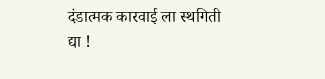दंडात्मक कारवाई ला स्थगिती द्या !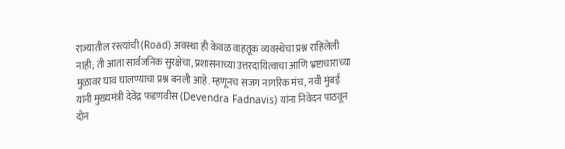राज्यातील रस्त्यांची (Road) अवस्था ही केवळ वाहतूक व्यवस्थेचा प्रश्न राहिलेली नाही; ती आता सार्वजनिक सुरक्षेचा, प्रशासनाच्या उत्तरदायित्वाचा आणि भ्रष्टाचाराच्या मुळावर घाव घालण्याचा प्रश्न बनली आहे. म्हणूनच सजग नागरिक मंच, नवी मुंबई यांनी मुख्यमंत्री देवेंद्र फडणवीस (Devendra Fadnavis) यांना निवेदन पाठवून दोन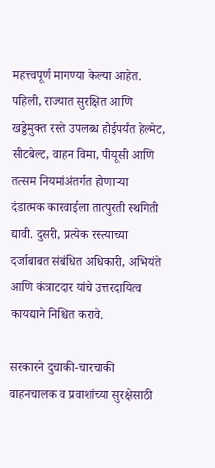महत्त्वपूर्ण मागण्या केल्या आहेत. पहिली, राज्यात सुरक्षित आणि खड्डेमुक्त रस्ते उपलब्ध होईपर्यंत हेल्मेट, सीटबेल्ट, वाहन विमा, पीयूसी आणि तत्सम नियमांअंतर्गत होणाऱ्या दंडात्मक कारवाईला तात्पुरती स्थगिती द्यावी. दुसरी, प्रत्येक रस्त्याच्या दर्जाबाबत संबंधित अधिकारी, अभियंते आणि कंत्राटदार यांचे उत्तरदायित्व कायद्याने निश्चित करावे.

सरकारने दुचाकी-चारचाकी वाहनचालक व प्रवाशांच्या सुरक्षेसाठी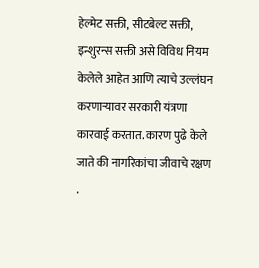हेल्मेट सक्ती, सीटबेल्ट सक्ती, इन्शुरन्स सक्ती असे विविध नियम केलेले आहेत आणि त्याचे उल्लंघन करणाऱ्यावर सरकारी यंत्रणा कारवाई करतात. कारण पुढे केले जाते की नागरिकांचा जीवाचे रक्षण .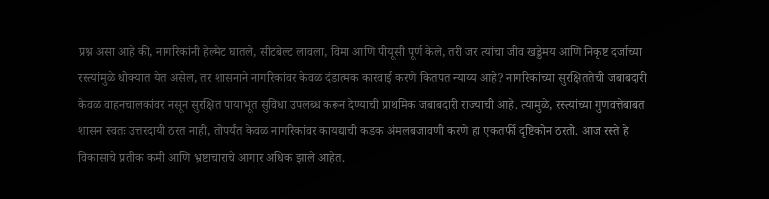प्रश्न असा आहे की, नागरिकांनी हेल्मेट घातले, सीटबेल्ट लावला, विमा आणि पीयूसी पूर्ण केले, तरी जर त्यांचा जीव खड्डेमय आणि निकृष्ट दर्जाच्या रस्त्यांमुळे धोक्यात येत असेल, तर शासनाने नागरिकांवर केवळ दंडात्मक कारवाई करणे कितपत न्याय्य आहे? नागरिकांच्या सुरक्षिततेची जबाबदारी केवळ वाहनचालकांवर नसून सुरक्षित पायाभूत सुविधा उपलब्ध करून देण्याची प्राथमिक जबाबदारी राज्याची आहे. त्यामुळे, रस्त्यांच्या गुणवत्तेबाबत शासन स्वतः उत्तरदायी ठरत नाही, तोपर्यंत केवळ नागरिकांवर कायद्याची कडक अंमलबजावणी करणे हा एकतर्फी दृष्टिकोन ठरतो. आज रस्ते हे विकासाचे प्रतीक कमी आणि भ्रष्टाचाराचे आगार अधिक झाले आहेत.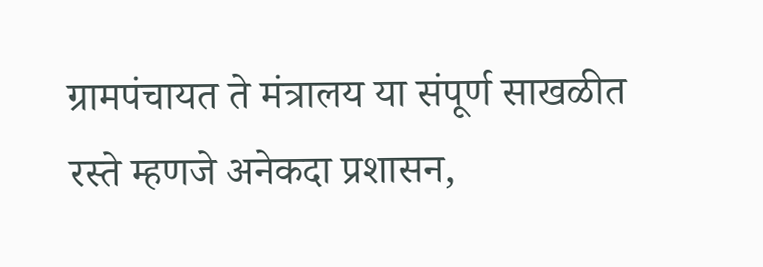ग्रामपंचायत ते मंत्रालय या संपूर्ण साखळीत रस्ते म्हणजे अनेकदा प्रशासन,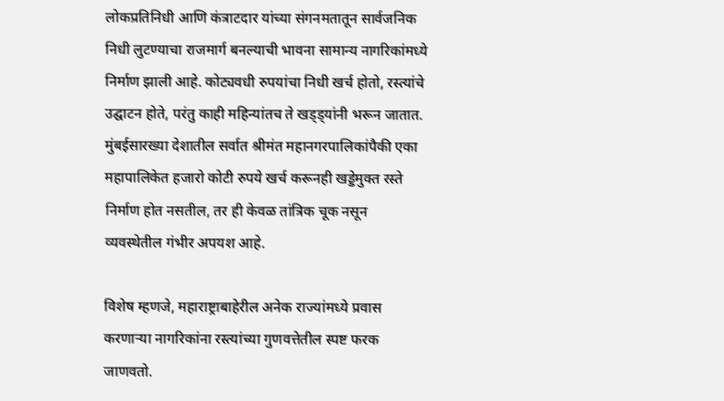लोकप्रतिनिधी आणि कंत्राटदार यांच्या संगनमतातून सार्वजनिक निधी लुटण्याचा राजमार्ग बनल्याची भावना सामान्य नागरिकांमध्ये निर्माण झाली आहे. कोट्यवधी रुपयांचा निधी खर्च होतो, रस्त्यांचे उद्घाटन होते, परंतु काही महिन्यांतच ते खड्ड्यांनी भरून जातात. मुंबईसारख्या देशातील सर्वात श्रीमंत महानगरपालिकांपैकी एका महापालिकेत हजारो कोटी रुपये खर्च करूनही खड्डेमुक्त रस्ते निर्माण होत नसतील, तर ही केवळ तांत्रिक चूक नसून व्यवस्थेतील गंभीर अपयश आहे.

विशेष म्हणजे, महाराष्ट्राबाहेरील अनेक राज्यांमध्ये प्रवास करणाऱ्या नागरिकांना रस्त्यांच्या गुणवत्तेतील स्पष्ट फरक जाणवतो.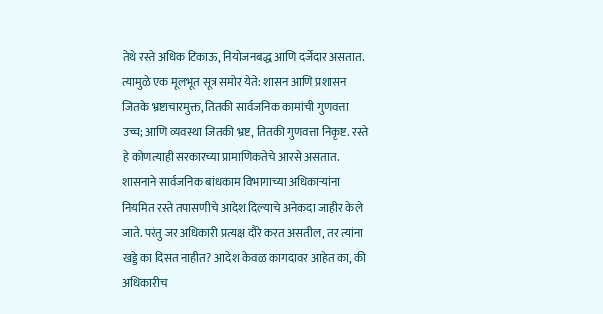तेथे रस्ते अधिक टिकाऊ, नियोजनबद्ध आणि दर्जेदार असतात. त्यामुळे एक मूलभूत सूत्र समोर येते: शासन आणि प्रशासन जितके भ्रष्टाचारमुक्त, तितकी सार्वजनिक कामांची गुणवत्ता उच्च; आणि व्यवस्था जितकी भ्रष्ट, तितकी गुणवत्ता निकृष्ट. रस्ते हे कोणत्याही सरकारच्या प्रामाणिकतेचे आरसे असतात. शासनाने सार्वजनिक बांधकाम विभागाच्या अधिकाऱ्यांना नियमित रस्ते तपासणीचे आदेश दिल्याचे अनेकदा जाहीर केले जाते. परंतु जर अधिकारी प्रत्यक्ष दौरे करत असतील, तर त्यांना खड्डे का दिसत नाहीत? आदेश केवळ कागदावर आहेत का, की अधिकारीच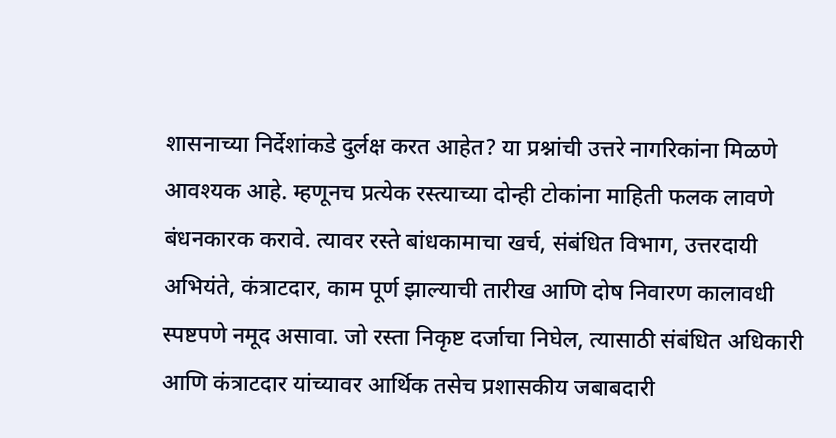शासनाच्या निर्देशांकडे दुर्लक्ष करत आहेत? या प्रश्नांची उत्तरे नागरिकांना मिळणे आवश्यक आहे. म्हणूनच प्रत्येक रस्त्याच्या दोन्ही टोकांना माहिती फलक लावणे बंधनकारक करावे. त्यावर रस्ते बांधकामाचा खर्च, संबंधित विभाग, उत्तरदायी अभियंते, कंत्राटदार, काम पूर्ण झाल्याची तारीख आणि दोष निवारण कालावधी स्पष्टपणे नमूद असावा. जो रस्ता निकृष्ट दर्जाचा निघेल, त्यासाठी संबंधित अधिकारी आणि कंत्राटदार यांच्यावर आर्थिक तसेच प्रशासकीय जबाबदारी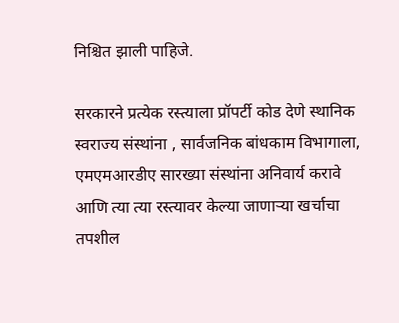निश्चित झाली पाहिजे.

सरकारने प्रत्येक रस्त्याला प्रॉपर्टी कोड देणे स्थानिक स्वराज्य संस्थांना , सार्वजनिक बांधकाम विभागाला, एमएमआरडीए सारख्या संस्थांना अनिवार्य करावे आणि त्या त्या रस्त्यावर केल्या जाणाऱ्या खर्चाचा तपशील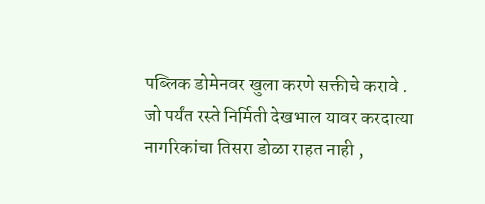पब्लिक डोमेनवर खुला करणे सक्तीचे करावे . जो पर्यंत रस्ते निर्मिती देखभाल यावर करदात्या नागरिकांचा तिसरा डोळा राहत नाही ,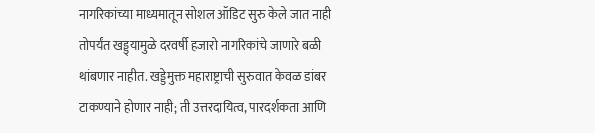नागरिकांच्या माध्यमातून सोशल ऑडिट सुरु केले जात नाही तोपर्यंत खड्ड्यामुळे दरवर्षी हजारो नागरिकांचे जाणारे बळी थांबणार नाहीत. खड्डेमुक्त महाराष्ट्राची सुरुवात केवळ डांबर टाकण्याने होणार नाही; ती उत्तरदायित्व, पारदर्शकता आणि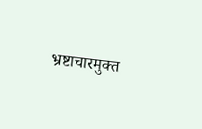भ्रष्टाचारमुक्त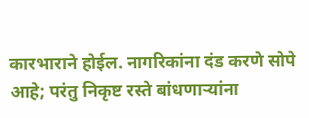कारभाराने होईल. नागरिकांना दंड करणे सोपे आहे; परंतु निकृष्ट रस्ते बांधणाऱ्यांना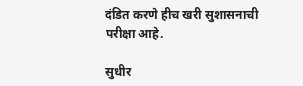दंडित करणे हीच खरी सुशासनाची परीक्षा आहे.

सुधीर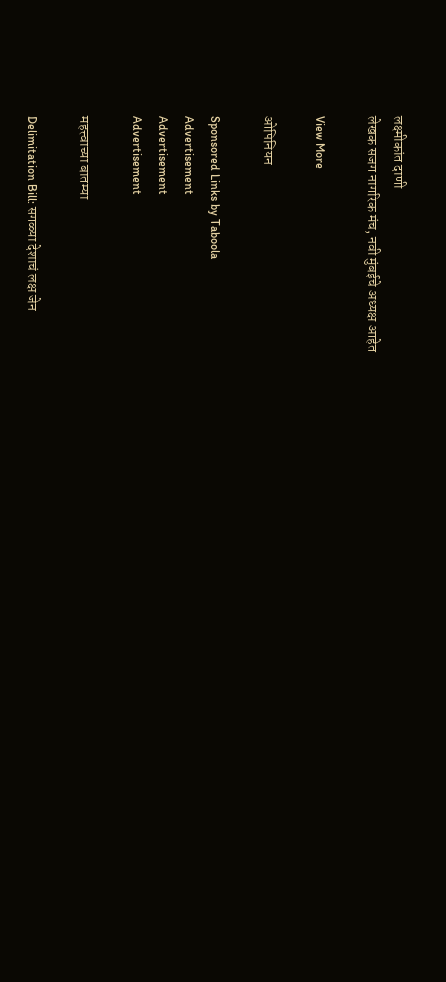लक्ष्मीकांत दाणी
लेखक सजग नागरिक मंच, नवी मुंबईचे अध्यक्ष आहेत

View More

ओपिनियन

Sponsored Links by Taboola
Advertisement
Advertisement
Advertisement

महत्त्वाच्या बातम्या

Delimitation Bill: सगळ्या देशाचं लक्ष जेन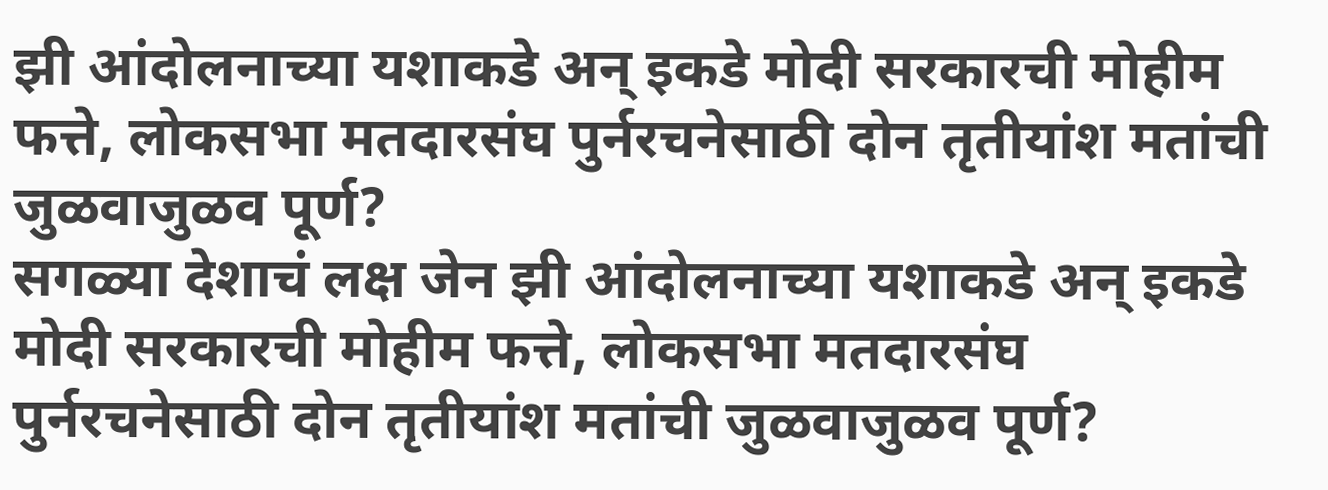झी आंदोलनाच्या यशाकडे अन् इकडे मोदी सरकारची मोहीम फत्ते, लोकसभा मतदारसंघ पुर्नरचनेसाठी दोन तृतीयांश मतांची जुळवाजुळव पूर्ण?
सगळ्या देशाचं लक्ष जेन झी आंदोलनाच्या यशाकडे अन् इकडे मोदी सरकारची मोहीम फत्ते, लोकसभा मतदारसंघ पुर्नरचनेसाठी दोन तृतीयांश मतांची जुळवाजुळव पूर्ण?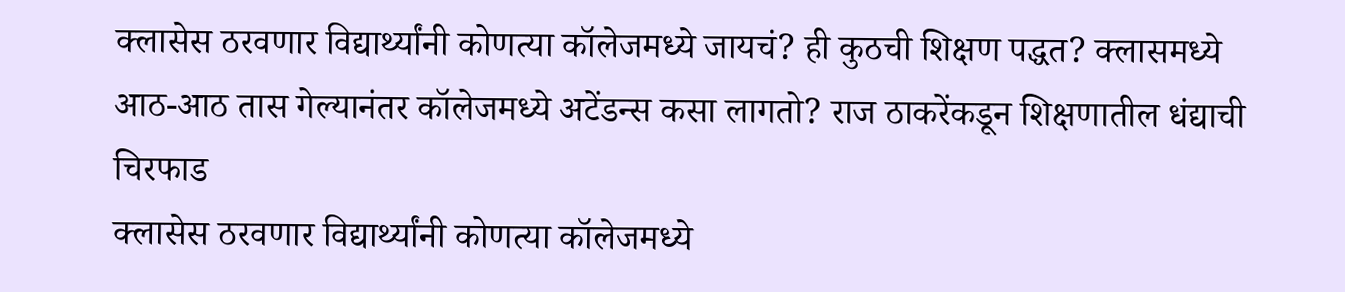क्लासेस ठरवणार विद्यार्थ्यांनी कोणत्या कॉलेजमध्ये जायचं? ही कुठची शिक्षण पद्धत? क्लासमध्ये आठ-आठ तास गेल्यानंतर कॉलेजमध्ये अटेंडन्स कसा लागतो? राज ठाकरेंकडून शिक्षणातील धंद्याची चिरफाड
क्लासेस ठरवणार विद्यार्थ्यांनी कोणत्या कॉलेजमध्ये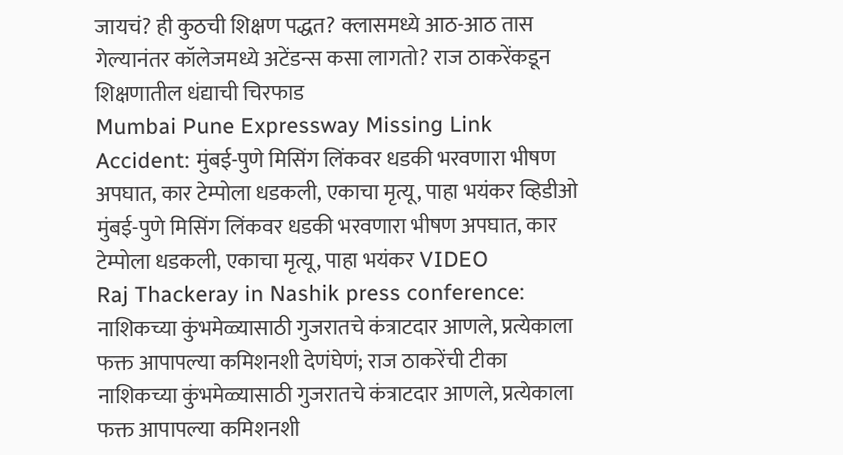जायचं? ही कुठची शिक्षण पद्धत? क्लासमध्ये आठ-आठ तास गेल्यानंतर कॉलेजमध्ये अटेंडन्स कसा लागतो? राज ठाकरेंकडून शिक्षणातील धंद्याची चिरफाड
Mumbai Pune Expressway Missing Link Accident: मुंबई-पुणे मिसिंग लिंकवर धडकी भरवणारा भीषण अपघात, कार टेम्पोला धडकली, एकाचा मृत्यू, पाहा भयंकर व्हिडीओ
मुंबई-पुणे मिसिंग लिंकवर धडकी भरवणारा भीषण अपघात, कार टेम्पोला धडकली, एकाचा मृत्यू, पाहा भयंकर VIDEO
Raj Thackeray in Nashik press conference: नाशिकच्या कुंभमेळ्यासाठी गुजरातचे कंत्राटदार आणले, प्रत्येकाला फक्त आपापल्या कमिशनशी देणंघेणं; राज ठाकरेंची टीका
नाशिकच्या कुंभमेळ्यासाठी गुजरातचे कंत्राटदार आणले, प्रत्येकाला फक्त आपापल्या कमिशनशी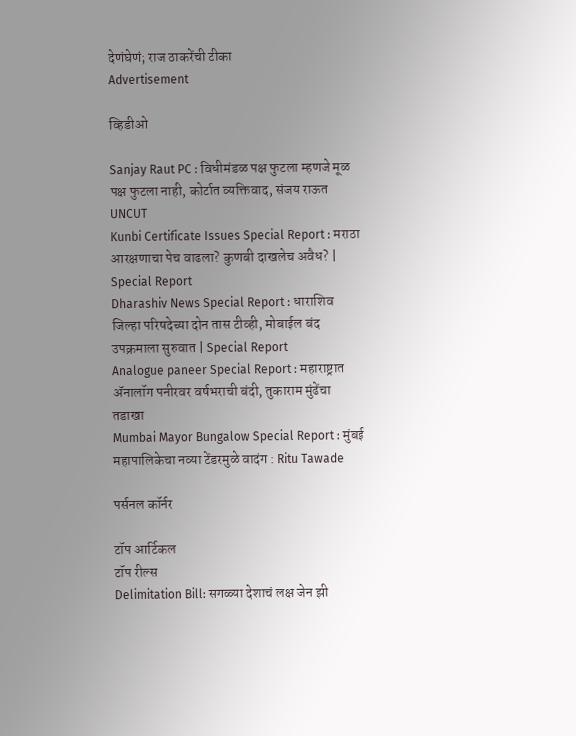देणंघेणं; राज ठाकरेंची टीका
Advertisement

व्हिडीओ

Sanjay Raut PC : विधीमंडळ पक्ष फुटला म्हणजे मूळ पक्ष फुटला नाही, कोर्टात व्यक्तिवाद, संजय राऊत UNCUT
Kunbi Certificate Issues Special Report : मराठा आरक्षणाचा पेच वाढला? कुणबी दाखलेच अवैध? | Special Report
Dharashiv News Special Report : धाराशिव जिल्हा परिषदेच्या दोन तास टीव्ही, मोबाईल बंद उपक्रमाला सुरुवात | Special Report
Analogue paneer Special Report : महाराष्ट्रात ॲनालॉग पनीरवर वर्षभराची बंदी, तुकाराम मुंढेंचा तडाखा
Mumbai Mayor Bungalow Special Report : मुंबई महापालिकेचा नव्या टेंडरमुळे वादंग : Ritu Tawade

पर्सनल कॉर्नर

टॉप आर्टिकल
टॉप रील्स
Delimitation Bill: सगळ्या देशाचं लक्ष जेन झी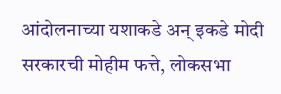आंदोलनाच्या यशाकडे अन् इकडे मोदी सरकारची मोहीम फत्ते, लोकसभा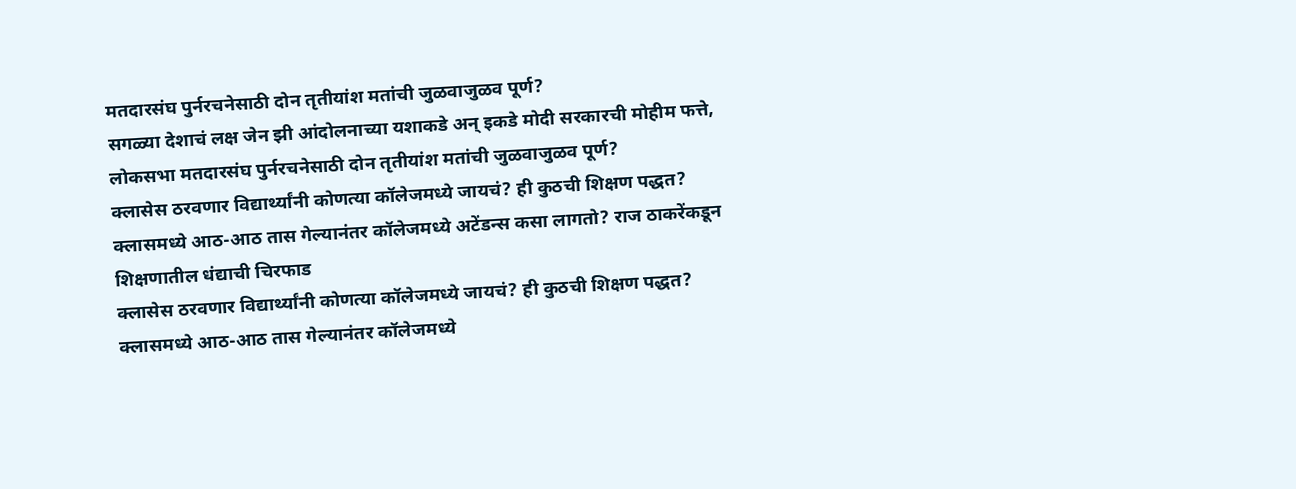मतदारसंघ पुर्नरचनेसाठी दोन तृतीयांश मतांची जुळवाजुळव पूर्ण?
सगळ्या देशाचं लक्ष जेन झी आंदोलनाच्या यशाकडे अन् इकडे मोदी सरकारची मोहीम फत्ते, लोकसभा मतदारसंघ पुर्नरचनेसाठी दोन तृतीयांश मतांची जुळवाजुळव पूर्ण?
क्लासेस ठरवणार विद्यार्थ्यांनी कोणत्या कॉलेजमध्ये जायचं? ही कुठची शिक्षण पद्धत? क्लासमध्ये आठ-आठ तास गेल्यानंतर कॉलेजमध्ये अटेंडन्स कसा लागतो? राज ठाकरेंकडून शिक्षणातील धंद्याची चिरफाड
क्लासेस ठरवणार विद्यार्थ्यांनी कोणत्या कॉलेजमध्ये जायचं? ही कुठची शिक्षण पद्धत? क्लासमध्ये आठ-आठ तास गेल्यानंतर कॉलेजमध्ये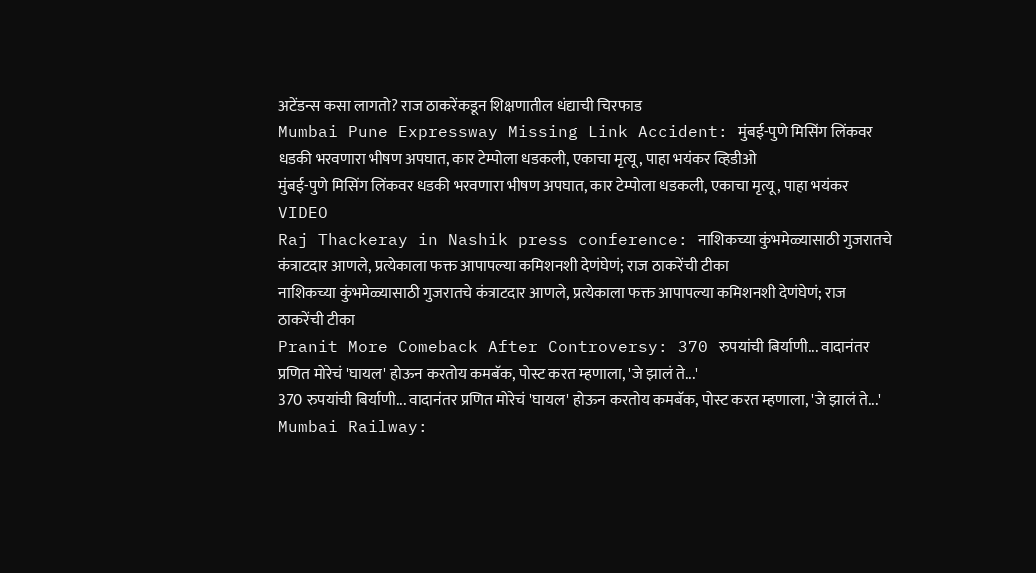अटेंडन्स कसा लागतो? राज ठाकरेंकडून शिक्षणातील धंद्याची चिरफाड
Mumbai Pune Expressway Missing Link Accident: मुंबई-पुणे मिसिंग लिंकवर धडकी भरवणारा भीषण अपघात, कार टेम्पोला धडकली, एकाचा मृत्यू, पाहा भयंकर व्हिडीओ
मुंबई-पुणे मिसिंग लिंकवर धडकी भरवणारा भीषण अपघात, कार टेम्पोला धडकली, एकाचा मृत्यू, पाहा भयंकर VIDEO
Raj Thackeray in Nashik press conference: नाशिकच्या कुंभमेळ्यासाठी गुजरातचे कंत्राटदार आणले, प्रत्येकाला फक्त आपापल्या कमिशनशी देणंघेणं; राज ठाकरेंची टीका
नाशिकच्या कुंभमेळ्यासाठी गुजरातचे कंत्राटदार आणले, प्रत्येकाला फक्त आपापल्या कमिशनशी देणंघेणं; राज ठाकरेंची टीका
Pranit More Comeback After Controversy: 370 रुपयांची बिर्याणी... वादानंतर प्रणित मोरेचं 'घायल' होऊन करतोय कमबॅक, पोस्ट करत म्हणाला, 'जे झालं ते...'
370 रुपयांची बिर्याणी... वादानंतर प्रणित मोरेचं 'घायल' होऊन करतोय कमबॅक, पोस्ट करत म्हणाला, 'जे झालं ते...'
Mumbai Railway: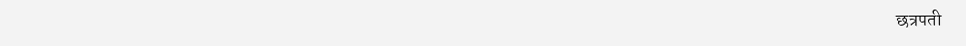छत्रपती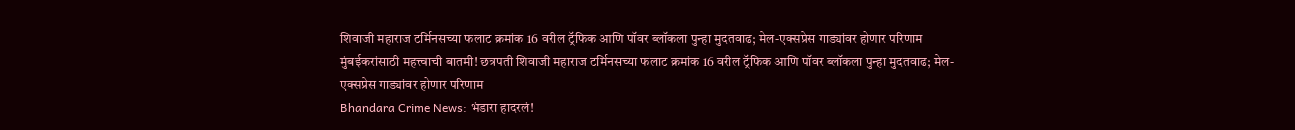शिवाजी महाराज टर्मिनसच्या फलाट क्रमांक 16 वरील ट्रॅफिक आणि पॉवर ब्लॉकला पुन्हा मुदतवाढ; मेल-एक्सप्रेस गाड्यांवर होणार परिणाम
मुंबईकरांसाठी महत्त्वाची बातमी! छत्रपती शिवाजी महाराज टर्मिनसच्या फलाट क्रमांक 16 वरील ट्रॅफिक आणि पॉवर ब्लॉकला पुन्हा मुदतवाढ; मेल-एक्सप्रेस गाड्यांवर होणार परिणाम
Bhandara Crime News: भंडारा हादरलं!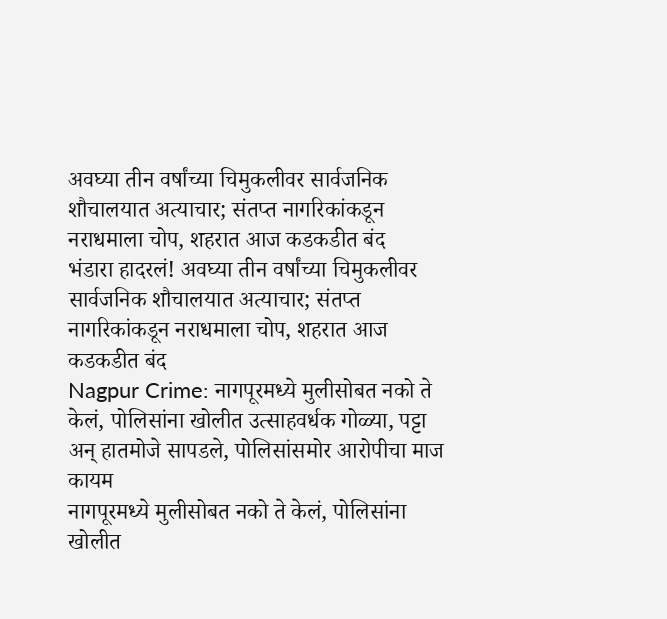अवघ्या तीन वर्षांच्या चिमुकलीवर सार्वजनिक शौचालयात अत्याचार; संतप्त नागरिकांकडून नराधमाला चोप, शहरात आज कडकडीत बंद
भंडारा हादरलं! अवघ्या तीन वर्षांच्या चिमुकलीवर सार्वजनिक शौचालयात अत्याचार; संतप्त नागरिकांकडून नराधमाला चोप, शहरात आज कडकडीत बंद
Nagpur Crime: नागपूरमध्ये मुलीसोबत नको ते केलं, पोलिसांना खोलीत उत्साहवर्धक गोळ्या, पट्टा अन् हातमोजे सापडले, पोलिसांसमोर आरोपीचा माज कायम
नागपूरमध्ये मुलीसोबत नको ते केलं, पोलिसांना खोलीत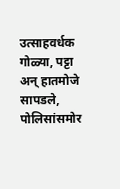उत्साहवर्धक गोळ्या, पट्टा अन् हातमोजे सापडले, पोलिसांसमोर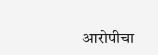आरोपीचा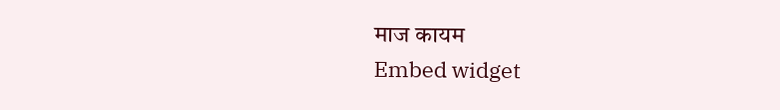माज कायम
Embed widget